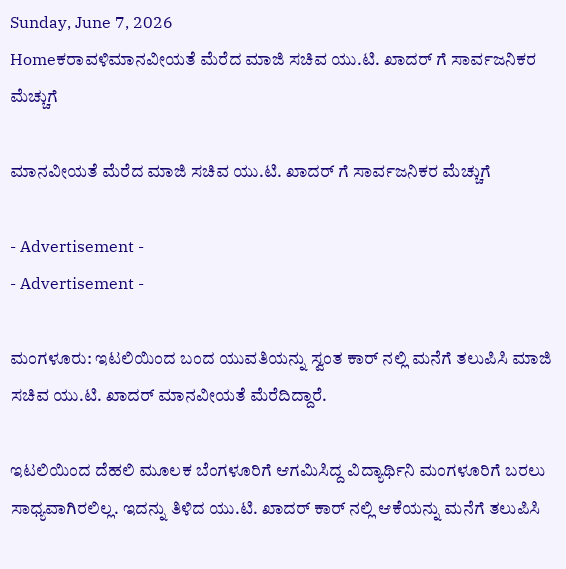Sunday, June 7, 2026
Homeಕರಾವಳಿಮಾನವೀಯತೆ ಮೆರೆದ ಮಾಜಿ ಸಚಿವ ಯು.ಟಿ. ಖಾದರ್ ಗೆ ಸಾರ್ವಜನಿಕರ ಮೆಚ್ಚುಗೆ

ಮಾನವೀಯತೆ ಮೆರೆದ ಮಾಜಿ ಸಚಿವ ಯು.ಟಿ. ಖಾದರ್ ಗೆ ಸಾರ್ವಜನಿಕರ ಮೆಚ್ಚುಗೆ

- Advertisement -
- Advertisement -

ಮಂಗಳೂರು: ಇಟಲಿಯಿಂದ ಬಂದ ಯುವತಿಯನ್ನು ಸ್ವಂತ ಕಾರ್ ನಲ್ಲಿ ಮನೆಗೆ ತಲುಪಿಸಿ ಮಾಜಿ ಸಚಿವ ಯು.ಟಿ. ಖಾದರ್ ಮಾನವೀಯತೆ ಮೆರೆದಿದ್ದಾರೆ.

ಇಟಲಿಯಿಂದ ದೆಹಲಿ ಮೂಲಕ ಬೆಂಗಳೂರಿಗೆ ಆಗಮಿಸಿದ್ದ ವಿದ್ಯಾರ್ಥಿನಿ ಮಂಗಳೂರಿಗೆ ಬರಲು ಸಾಧ್ಯವಾಗಿರಲಿಲ್ಲ. ಇದನ್ನು ತಿಳಿದ ಯು.ಟಿ. ಖಾದರ್ ಕಾರ್ ನಲ್ಲಿ ಆಕೆಯನ್ನು ಮನೆಗೆ ತಲುಪಿಸಿ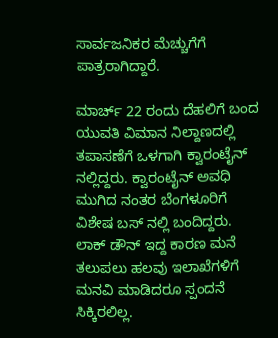ಸಾರ್ವಜನಿಕರ ಮೆಚ್ಚುಗೆಗೆ ಪಾತ್ರರಾಗಿದ್ದಾರೆ.

ಮಾರ್ಚ್ 22 ರಂದು ದೆಹಲಿಗೆ ಬಂದ ಯುವತಿ ವಿಮಾನ ನಿಲ್ದಾಣದಲ್ಲಿ ತಪಾಸಣೆಗೆ ಒಳಗಾಗಿ ಕ್ವಾರಂಟೈನ್ ನಲ್ಲಿದ್ದರು. ಕ್ವಾರಂಟೈನ್ ಅವಧಿ ಮುಗಿದ ನಂತರ ಬೆಂಗಳೂರಿಗೆ ವಿಶೇಷ ಬಸ್ ನಲ್ಲಿ ಬಂದಿದ್ದರು. ಲಾಕ್ ಡೌನ್ ಇದ್ದ ಕಾರಣ ಮನೆ ತಲುಪಲು ಹಲವು ಇಲಾಖೆಗಳಿಗೆ ಮನವಿ ಮಾಡಿದರೂ ಸ್ಪಂದನೆ ಸಿಕ್ಕಿರಲಿಲ್ಲ.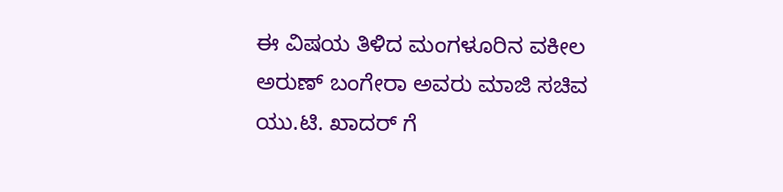ಈ ವಿಷಯ ತಿಳಿದ ಮಂಗಳೂರಿನ ವಕೀಲ ಅರುಣ್ ಬಂಗೇರಾ ಅವರು ಮಾಜಿ ಸಚಿವ ಯು.ಟಿ. ಖಾದರ್ ಗೆ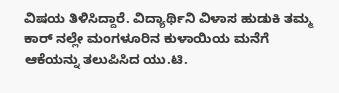ವಿಷಯ ತಿಳಿಸಿದ್ದಾರೆ. ವಿದ್ಯಾರ್ಥಿನಿ ವಿಳಾಸ ಹುಡುಕಿ ತಮ್ಮ ಕಾರ್ ನಲ್ಲೇ ಮಂಗಳೂರಿನ ಕುಳಾಯಿಯ ಮನೆಗೆ ಆಕೆಯನ್ನು ತಲುಪಿಸಿದ ಯು.ಟಿ.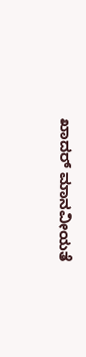ಖಾದರ್ ಮಾನವೀಯತೆ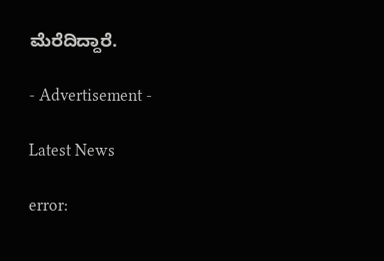ಮೆರೆದಿದ್ದಾರೆ.

- Advertisement -

Latest News

error: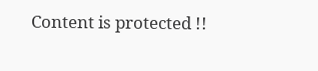Content is protected !!